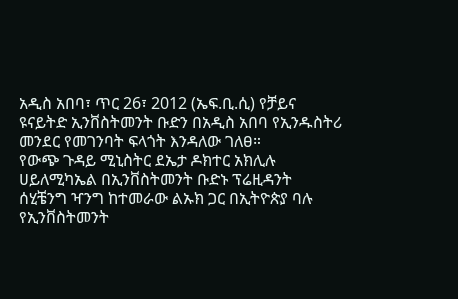አዲስ አበባ፣ ጥር 26፣ 2012 (ኤፍ.ቢ.ሲ) የቻይና ዩናይትድ ኢንቨስትመንት ቡድን በአዲስ አበባ የኢንዱስትሪ መንደር የመገንባት ፍላጎት እንዳለው ገለፀ።
የውጭ ጉዳይ ሚኒስትር ደኤታ ዶክተር አክሊሉ ሀይለሚካኤል በኢንቨስትመንት ቡድኑ ፕሬዚዳንት ሰሂቼንግ ዣንግ ከተመራው ልኡክ ጋር በኢትዮጵያ ባሉ የኢንቨስትመንት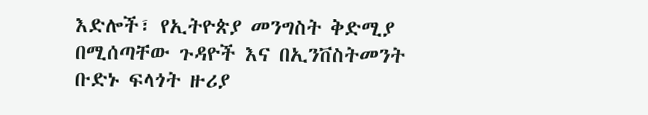እድሎች፣ የኢትዮጵያ መንግስት ቅድሚያ በሚሰጣቸው ጉዳዮች እና በኢንቨስትመንት ቡድኑ ፍላጎት ዙሪያ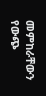መምከራቸውን የውጭ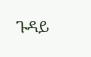ጉዳይ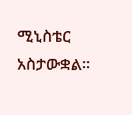ሚኒስቴር አስታውቋል።